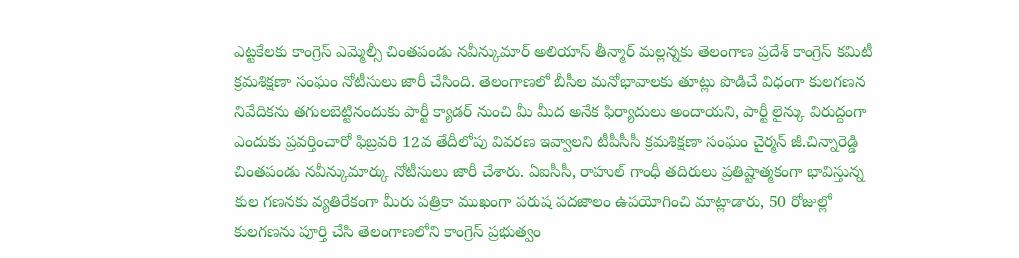ఎట్టకేలకు కాంగ్రెస్ ఎమ్మెల్సీ చింతపండు నవీన్కుమార్ అలియాస్ తీన్మార్ మల్లన్నకు తెలంగాణ ప్రదేశ్ కాంగ్రెస్ కమిటీ క్రమశిక్షణా సంఘం నోటీసులు జారీ చేసింది. తెలంగాణలో బీసీల మనోభావాలకు తూట్లు పొడిచే విధంగా కులగణన నివేదికను తగులబెట్టినందుకు పార్టీ క్యాడర్ నుంచి మీ మీద అనేక ఫిర్యాదులు అందాయని, పార్టీ లైన్కు విరుద్దంగా ఎందుకు ప్రవర్తించారో ఫిబ్రవరి 12వ తేదీలోపు వివరణ ఇవ్వాలని టీపీసీసీ క్రమశిక్షణా సంఘం చైర్మన్ జీ.చిన్నారెడ్డి చింతపండు నవీన్కుమార్కు నోటీసులు జారీ చేశారు. ఏఐసీసీ, రాహుల్ గాంధీ తదిరులు ప్రతిష్టాత్మకంగా భావిస్తున్న కుల గణనకు వ్యతిరేకంగా మీరు పత్రికా ముఖంగా పరుష పదజాలం ఉపయోగించి మాట్లాడారు, 50 రోజుల్లో కులగణను పూర్తి చేసి తెలంగాణలోని కాంగ్రెస్ ప్రభుత్వం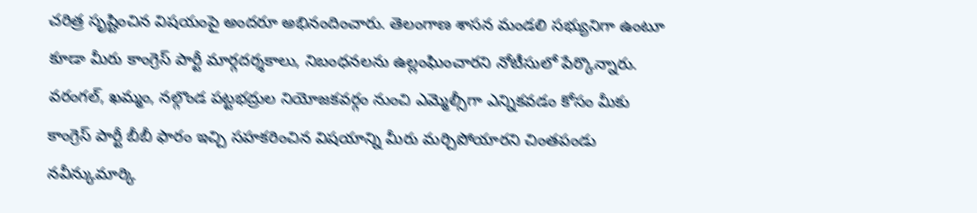చరిత్ర సృష్టించిన విషయంపై అందరూ అభినందించారు. తెలంగాణ శాసన మండలి సభ్యునిగా ఉంటూ కూడా మీరు కాంగ్రెస్ పార్టీ మార్గదర్శకాలు, నిబంధనలను ఉల్లంఘించారని నోటీసులో పేర్కొన్నారు. వరంగల్, ఖమ్మం, నల్గొండ పట్టభద్రుల నియోజకవర్గం నుంచి ఎమ్మెల్సీగా ఎన్నికవడం కోసం మీకు కాంగ్రెస్ పార్టీ బీబీ ఫారం ఇచ్చి సహకరించిన విషయాన్ని మీరు మర్చిపోయారని చింతపండు నవీన్కుమార్కి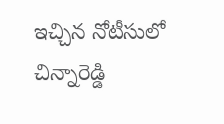ఇచ్చిన నోటీసులో చిన్నారెడ్డి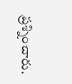ప్రశ్నించారు.